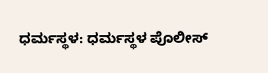ಧರ್ಮಸ್ಥಳ: ಧರ್ಮಸ್ಥಳ ಪೊಲೀಸ್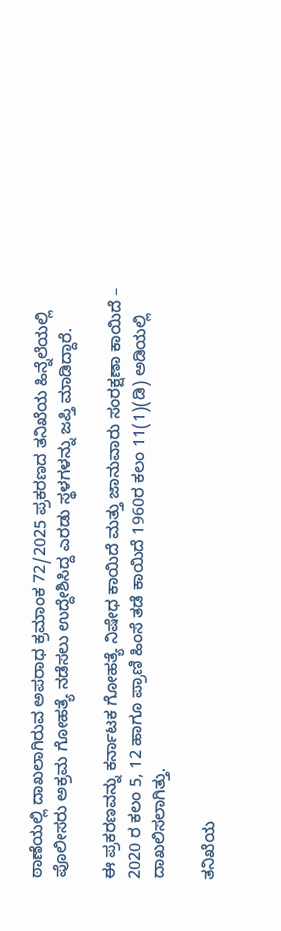ಠಾಣೆಯಲ್ಲಿ ದಾಖಲಾಗಿರುವ ಅಪರಾಧ ಕ್ರಮಾಂಕ 72/2025 ಪ್ರಕರಣದ ತನಿಖೆಯ ಹಿನ್ನೆಲೆಯಲ್ಲಿ ಪೊಲೀಸರು ಅಕ್ರಮ ಗೋಹತ್ಯೆ ನಡೆಸಲು ಉದ್ದೇಶಿಸಿದ್ದ ಎರಡು ಸ್ಥಳಗಳನ್ನು ಜಪ್ತಿ ಮಾಡಿದ್ದಾರೆ.

ಈ ಪ್ರಕರಣವನ್ನು ಕರ್ನಾಟಕ ಗೋಹತ್ಯೆ ನಿಷೇಧ ಕಾಯಿದೆ ಮತ್ತು ಜಾನುವಾರು ಸಂರಕ್ಷಣಾ ಕಾಯಿದೆ – 2020 ರ ಕಲಂ 5, 12 ಹಾಗೂ ಪ್ರಾಣಿ ಹಿಂಸೆ ತಡೆ ಕಾಯಿದೆ 1960ರ ಕಲಂ 11(1)(ಡಿ) ಅಡಿಯಲ್ಲಿ ದಾಖಲಿಸಲಾಗಿತ್ತು.

ತನಿಖೆಯ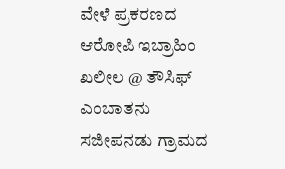ವೇಳೆ ಪ್ರಕರಣದ ಆರೋಪಿ ಇಬ್ರಾಹಿಂ ಖಲೀಲ @ ತೌಸಿಫ್ ಎಂಬಾತನು ಸಜೀಪನಡು ಗ್ರಾಮದ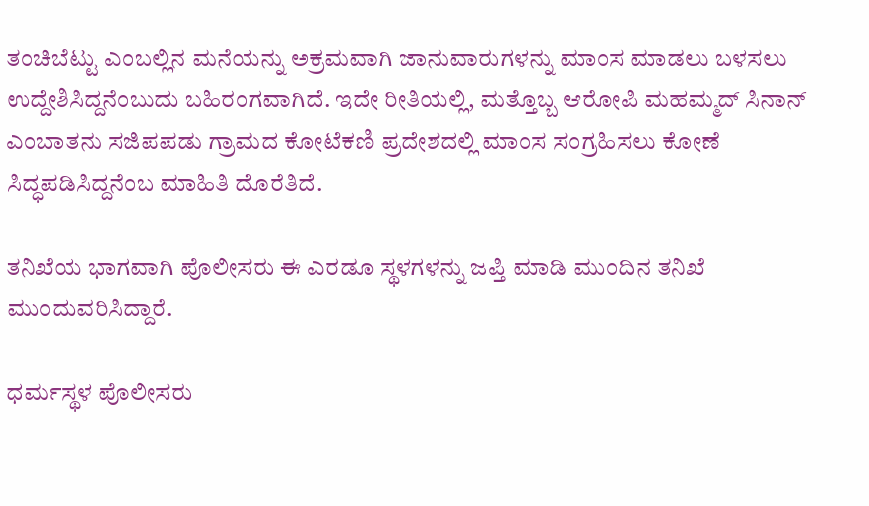ತಂಚಿಬೆಟ್ಟು ಎಂಬಲ್ಲಿನ ಮನೆಯನ್ನು ಅಕ್ರಮವಾಗಿ ಜಾನುವಾರುಗಳನ್ನು ಮಾಂಸ ಮಾಡಲು ಬಳಸಲು ಉದ್ದೇಶಿಸಿದ್ದನೆಂಬುದು ಬಹಿರಂಗವಾಗಿದೆ. ಇದೇ ರೀತಿಯಲ್ಲಿ, ಮತ್ತೊಬ್ಬ ಆರೋಪಿ ಮಹಮ್ಮದ್ ಸಿನಾನ್ ಎಂಬಾತನು ಸಜಿಪಪಡು ಗ್ರಾಮದ ಕೋಟೆಕಣಿ ಪ್ರದೇಶದಲ್ಲಿ ಮಾಂಸ ಸಂಗ್ರಹಿಸಲು ಕೋಣೆ ಸಿದ್ಧಪಡಿಸಿದ್ದನೆಂಬ ಮಾಹಿತಿ ದೊರೆತಿದೆ.

ತನಿಖೆಯ ಭಾಗವಾಗಿ ಪೊಲೀಸರು ಈ ಎರಡೂ ಸ್ಥಳಗಳನ್ನು ಜಪ್ತಿ ಮಾಡಿ ಮುಂದಿನ ತನಿಖೆ ಮುಂದುವರಿಸಿದ್ದಾರೆ.

ಧರ್ಮಸ್ಥಳ ಪೊಲೀಸರು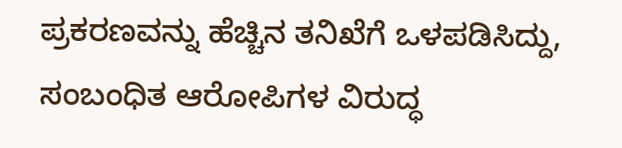ಪ್ರಕರಣವನ್ನು ಹೆಚ್ಚಿನ ತನಿಖೆಗೆ ಒಳಪಡಿಸಿದ್ದು, ಸಂಬಂಧಿತ ಆರೋಪಿಗಳ ವಿರುದ್ಧ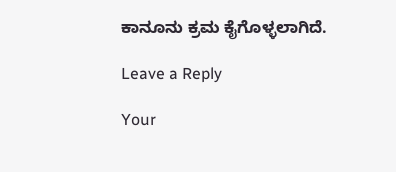ಕಾನೂನು ಕ್ರಮ ಕೈಗೊಳ್ಳಲಾಗಿದೆ.

Leave a Reply

Your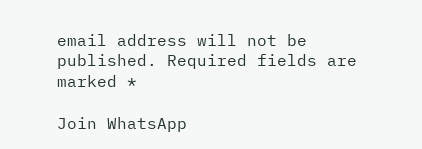email address will not be published. Required fields are marked *

Join WhatsApp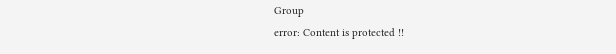Group
error: Content is protected !!